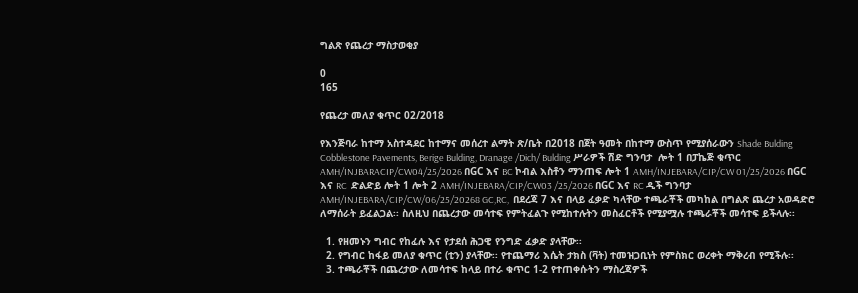ግልጽ የጨረታ ማስታወቂያ

0
165

የጨረታ መለያ ቁጥር 02/2018

የእንጅባራ ከተማ አስተዳደር ከተማና መሰረተ ልማት ጽ/ቤት በ2018 በጀት ዓመት በከተማ ውስጥ የሚያሰራውን Shade Bulding Cobblestone Pavements, Berige Bulding, Dranage /Dich/ Bulding ሥራዎች ሽድ ግንባታ  ሎት 1 በፓኬጅ ቁጥር AMH/INJBARACIP/CW04/25/2026 በGC እና BC ኮብል እስቶን ማንጠፍ ሎት 1 AMH/INJEBARA/CIP/CW 01/25/2026 በGC እና RC  ድልድይ ሎት 1 ሎት 2 AMH/INJEBARA/CIP/CW03 /25/2026 በGC እና RC ዲች ግንባታ AMH/INJEBARA/CIP/CW/06/25/20268 GC,RC,  በደረጃ 7 እና በላይ ፈቃድ ካላቸው ተጫራቾች መካከል በግልጽ ጨረታ አወዳድሮ ለማሰራት ይፈልጋል፡፡ ስለዚህ በጨረታው መሳተፍ የምትፈልጉ የሚከተሉትን መስፈርቶች የሚያሟሉ ተጫራቾች መሳተፍ ይችላሉ፡፡

  1. የዘመኑን ግብር የከፈሉ እና የታደሰ ሕጋዊ የንግድ ፈቃድ ያላቸው፡፡
  2. የግብር ከፋይ መለያ ቁጥር (ቲን) ያላቸው፡፡ የተጨማሪ እሴት ታክስ (ቫት) ተመዝጋቢነት የምስክር ወረቀት ማቅረብ የሚችሉ፡፡
  3. ተጫራቾች በጨረታው ለመሳተፍ ከላይ በተራ ቁጥር 1-2 የተጠቀሱትን ማስረጃዎች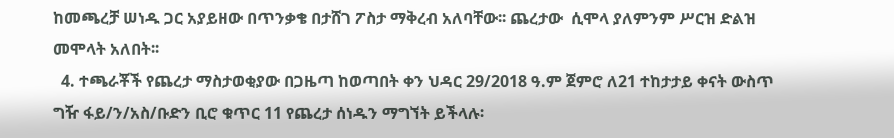ከመጫረቻ ሠነዱ ጋር አያይዘው በጥንቃቄ በታሸገ ፖስታ ማቅረብ አለባቸው፡፡ ጨረታው  ሲሞላ ያለምንም ሥርዝ ድልዝ መሞላት አለበት፡፡
  4. ተጫራቾች የጨረታ ማስታወቂያው በጋዜጣ ከወጣበት ቀን ህዳር 29/2018 ዓ.ም ጀምሮ ለ21 ተከታታይ ቀናት ውስጥ ግዥ ፋይ/ን/አስ/ቡድን ቢሮ ቁጥር 11 የጨረታ ሰነዱን ማግኘት ይችላሉ፡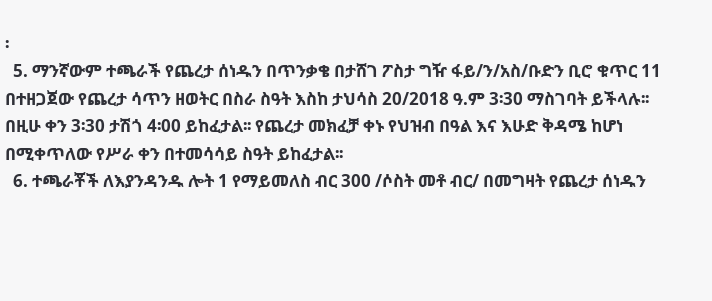፡
  5. ማንኛውም ተጫራች የጨረታ ሰነዱን በጥንቃቄ በታሸገ ፖስታ ግዥ ፋይ/ን/አስ/ቡድን ቢሮ ቁጥር 11 በተዘጋጀው የጨረታ ሳጥን ዘወትር በስራ ስዓት እስከ ታህሳስ 20/2018 ዓ.ም 3፡30 ማስገባት ይችላሉ፡፡ በዚሁ ቀን 3፡30 ታሽጎ 4፡00 ይከፈታል፡፡ የጨረታ መክፈቻ ቀኑ የህዝብ በዓል እና እሁድ ቅዳሜ ከሆነ በሚቀጥለው የሥራ ቀን በተመሳሳይ ስዓት ይከፈታል፡፡
  6. ተጫራቾች ለእያንዳንዱ ሎት 1 የማይመለስ ብር 300 /ሶስት መቶ ብር/ በመግዛት የጨረታ ሰነዱን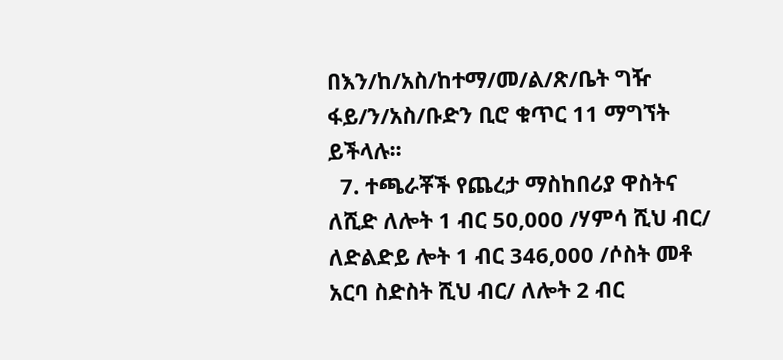በእን/ከ/አስ/ከተማ/መ/ል/ጽ/ቤት ግዥ ፋይ/ን/አስ/ቡድን ቢሮ ቁጥር 11 ማግኘት ይችላሉ፡፡
  7. ተጫራቾች የጨረታ ማስከበሪያ ዋስትና ለሺድ ለሎት 1 ብር 50,000 /ሃምሳ ሺህ ብር/ ለድልድይ ሎት 1 ብር 346,000 /ሶስት መቶ አርባ ስድስት ሺህ ብር/ ለሎት 2 ብር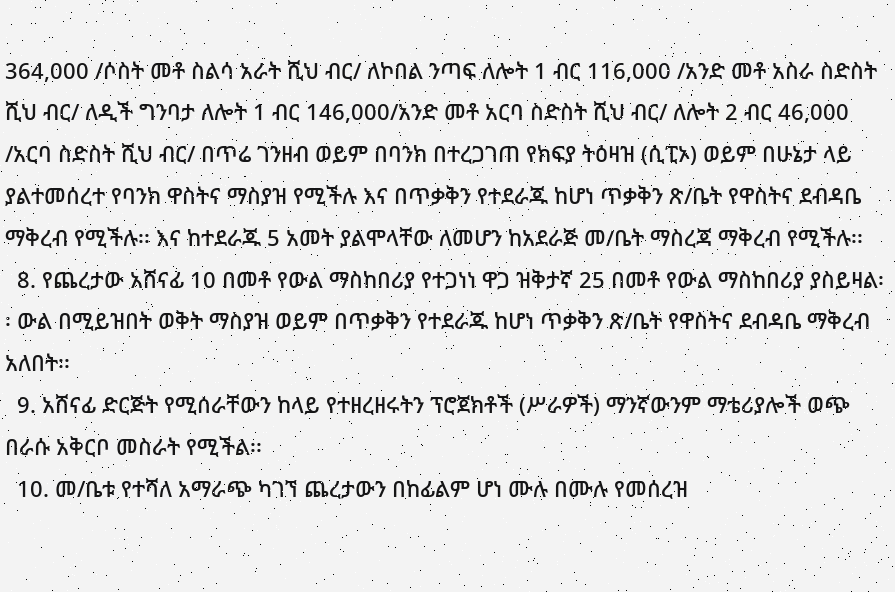364,000 /ሶስት መቶ ስልሳ አራት ሺህ ብር/ ለኮበል ንጣፍ ለሎት 1 ብር 116,000 /አንድ መቶ አስራ ስድስት ሺህ ብር/ ለዲች ግንባታ ለሎት 1 ብር 146,000/አንድ መቶ አርባ ስድስት ሺህ ብር/ ለሎት 2 ብር 46,000 /አርባ ስድስት ሺህ ብር/ በጥሬ ገንዘብ ወይም በባንክ በተረጋገጠ የክፍያ ትዕዛዝ (ሲፒኦ) ወይም በሁኔታ ላይ ያልተመሰረተ የባንክ ዋስትና ማስያዝ የሚችሉ እና በጥቃቅን የተደራጁ ከሆነ ጥቃቅን ጽ/ቤት የዋስትና ደብዳቤ ማቅረብ የሚችሉ፡፡ እና ከተደራጁ 5 አመት ያልሞላቸው ለመሆን ከአደራጅ መ/ቤት ማስረጃ ማቅረብ የሚችሉ፡፡
  8. የጨረታው አሸናፊ 10 በመቶ የውል ማስከበሪያ የተጋነነ ዋጋ ዝቅታኛ 25 በመቶ የውል ማስከበሪያ ያስይዛል፡፡ ውል በሚይዝበት ወቅት ማስያዝ ወይም በጥቃቅን የተደራጁ ከሆነ ጥቃቅን ጽ/ቤት የዋስትና ደብዳቤ ማቅረብ አለበት፡፡
  9. አሸናፊ ድርጅት የሚሰራቸውን ከላይ የተዘረዘሩትን ፕሮጀክቶች (ሥራዎች) ማንኛውንም ማቴሪያሎች ወጭ በራሱ አቅርቦ መስራት የሚችል፡፡
  10. መ/ቤቱ የተሻለ አማራጭ ካገኘ ጨረታውን በከፊልም ሆነ ሙሉ በሙሉ የመሰረዝ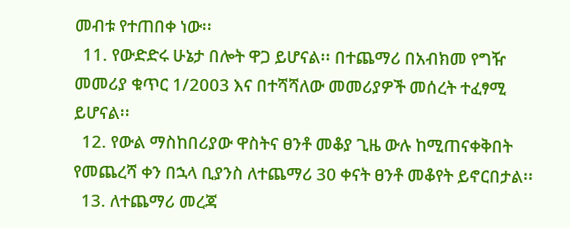መብቱ የተጠበቀ ነው፡፡
  11. የውድድሩ ሁኔታ በሎት ዋጋ ይሆናል፡፡ በተጨማሪ በአብክመ የግዥ መመሪያ ቁጥር 1/2003 እና በተሻሻለው መመሪያዎች መሰረት ተፈፃሚ ይሆናል፡፡
  12. የውል ማስከበሪያው ዋስትና ፀንቶ መቆያ ጊዜ ውሉ ከሚጠናቀቅበት የመጨረሻ ቀን በኋላ ቢያንስ ለተጨማሪ 30 ቀናት ፀንቶ መቆየት ይኖርበታል፡፡
  13. ለተጨማሪ መረጃ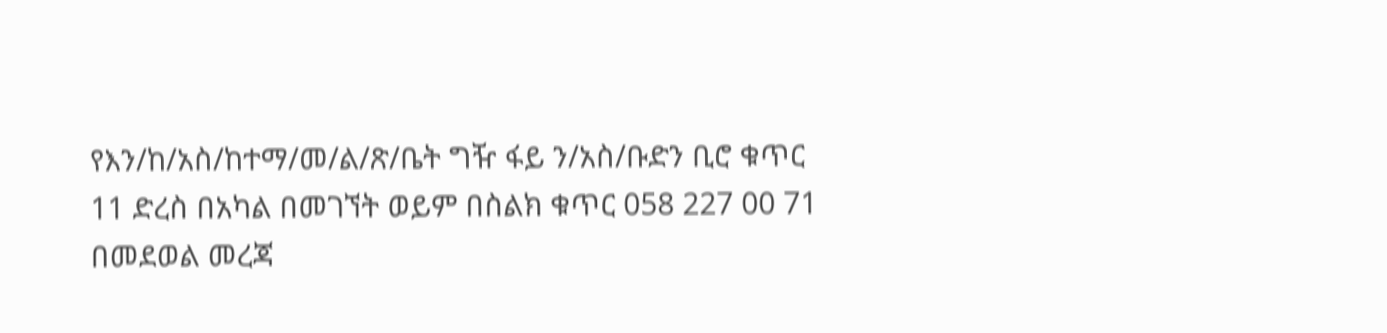የእን/ከ/አስ/ከተማ/መ/ል/ጽ/ቤት ግዥ ፋይ ን/አስ/ቡድን ቢሮ ቁጥር 11 ድረስ በአካል በመገኘት ወይም በስልክ ቁጥር 058 227 00 71 በመደወል መረጃ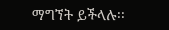ማግኘት ይችላሉ፡፡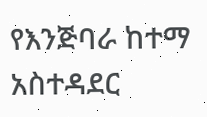የእንጅባራ ከተማ አስተዳደር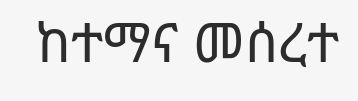ከተማና መሰረተ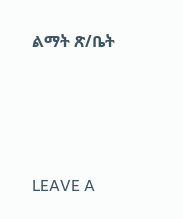ልማት ጽ/ቤት





LEAVE A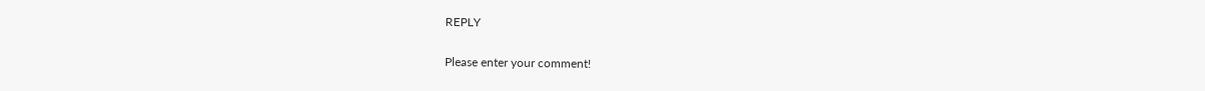REPLY

Please enter your comment!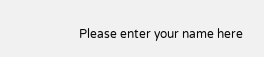Please enter your name here